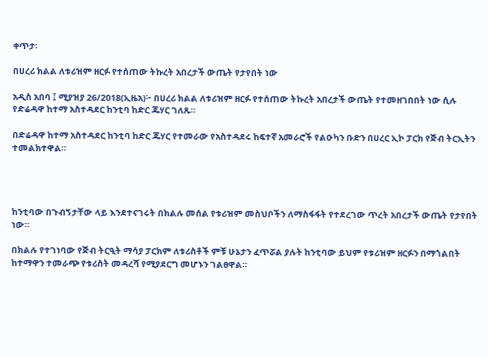ቀጥታ፡

በሀረሪ ክልል ለቱሪዝም ዘርፉ የተሰጠው ትኩረት አበረታች ውጤት የታየበት ነው

አዲስ አበባ ፤ ሚያዝያ 26/2018(ኢዜአ)፦ በሀረሪ ክልል ለቱሪዝም ዘርፉ የተሰጠው ትኩረት አበረታች ውጤት የተመዘገበበት ነው ሲሉ የድሬዳዋ ከተማ አስተዳደር ከንቲባ ከድር ጁሃር ገለጹ።

በድሬዳዋ ከተማ አስተዳደር ከንቲባ ከድር ጁሃር የተመራው የአስተዳደሩ ከፍተኛ አመራሮች የልዑካን ቡድን በሀረር ኢኮ ፓርክ የጅብ ትርኢትን ተመልክተዋል።




ከንቲባው በጉብኝታቸው ላይ እንደተናገሩት በክልሉ መሰል የቱሪዝም መስህቦችን ለማስፋፋት የተደረገው ጥረት አበረታች ውጤት የታየበት ነው።

በክልሉ የተገነባው የጅብ ትርዒት ማሳያ ፓርክም ለቱሪስቶች ምቹ ሁኔታን ፈጥሯል ያሉት ከንቲባው ይህም የቱሪዝም ዘርፉን በማጎልበት ከተማዋን ተመራጭ የቱሪስት መዳረሻ የሚያደርግ መሆኑን ገልፀዋል።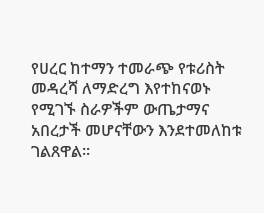የሀረር ከተማን ተመራጭ የቱሪስት መዳረሻ ለማድረግ እየተከናወኑ የሚገኙ ስራዎችም ውጤታማና አበረታች መሆናቸውን እንደተመለከቱ ገልጸዋል።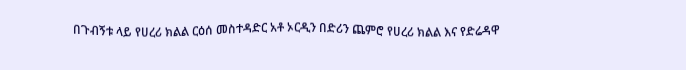በጉብኝቱ ላይ የሀረሪ ክልል ርዕሰ መስተዳድር አቶ ኦርዲን በድሪን ጨምሮ የሀረሪ ክልል እና የድሬዳዋ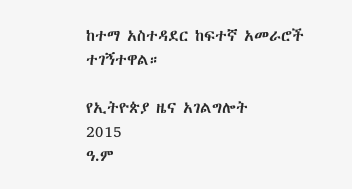ከተማ አስተዳደር ከፍተኛ አመራሮች ተገኝተዋል።

የኢትዮጵያ ዜና አገልግሎት
2015
ዓ.ም